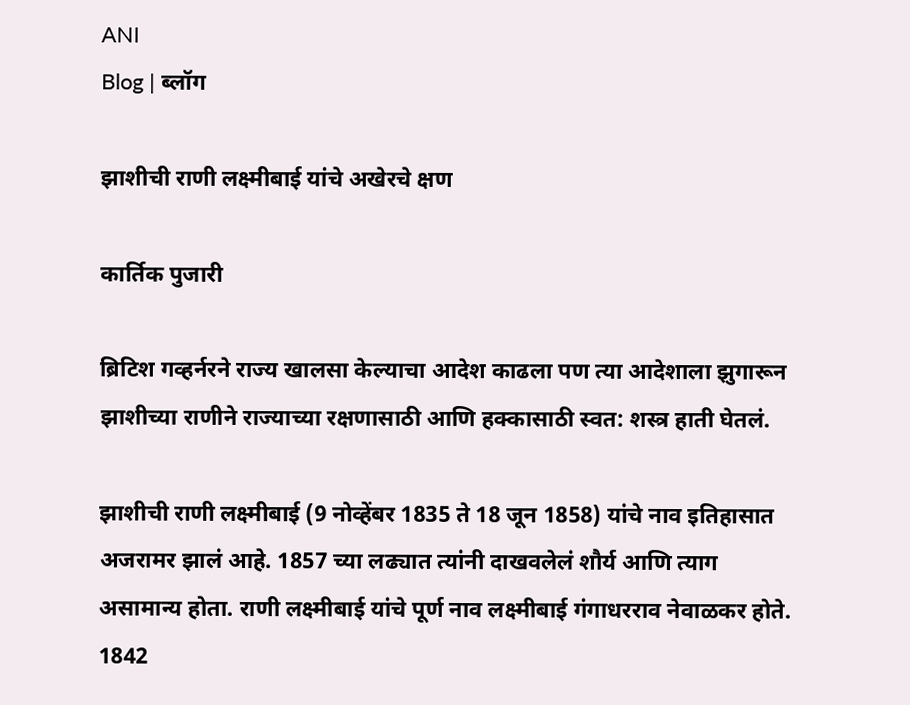ANI
Blog | ब्लॉग

झाशीची राणी लक्ष्मीबाई यांचे अखेरचे क्षण

कार्तिक पुजारी

ब्रिटिश गव्हर्नरने राज्य खालसा केल्याचा आदेश काढला पण त्या आदेशाला झुगारून झाशीच्या राणीने राज्याच्या रक्षणासाठी आणि हक्कासाठी स्वत: शस्त्र हाती घेतलं.

झाशीची राणी लक्ष्मीबाई (9 नोव्हेंबर 1835 ते 18 जून 1858) यांचे नाव इतिहासात अजरामर झालं आहे. 1857 च्या लढ्यात त्यांनी दाखवलेलं शौर्य आणि त्याग असामान्य होता. राणी लक्ष्मीबाई यांचे पूर्ण नाव लक्ष्मीबाई गंगाधरराव नेवाळकर होते. 1842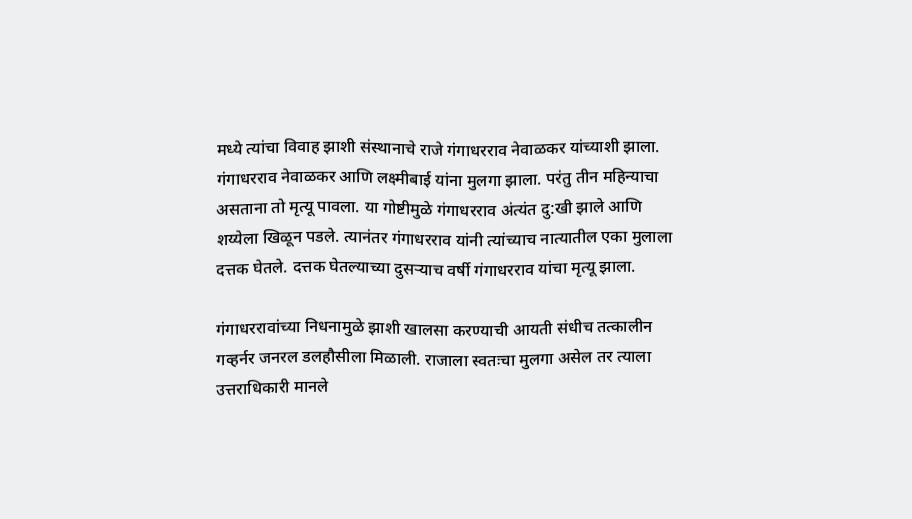मध्ये त्यांचा विवाह झाशी संस्थानाचे राजे गंगाधरराव नेवाळकर यांच्याशी झाला. गंगाधरराव नेवाळकर आणि लक्ष्मीबाई यांना मुलगा झाला. परंतु तीन महिन्याचा असताना तो मृत्यू पावला. या गोष्टीमुळे गंगाधरराव अंत्यंत दु:खी झाले आणि शय्येला खिळून पडले. त्यानंतर गंगाधरराव यांनी त्यांच्याच नात्यातील एका मुलाला दत्तक घेतले. दत्तक घेतल्याच्या दुसऱ्याच वर्षी गंगाधरराव यांचा मृत्यू झाला.

गंगाधररावांच्या निधनामुळे झाशी खालसा करण्याची आयती संधीच तत्कालीन गव्हर्नर जनरल डलहौसीला मिळाली. राजाला स्वतःचा मुलगा असेल तर त्याला उत्तराधिकारी मानले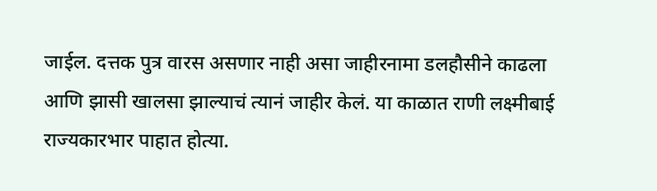जाईल. दत्तक पुत्र वारस असणार नाही असा जाहीरनामा डलहौसीने काढला आणि झासी खालसा झाल्याचं त्यानं जाहीर केलं. या काळात राणी लक्ष्मीबाई राज्यकारभार पाहात होत्या.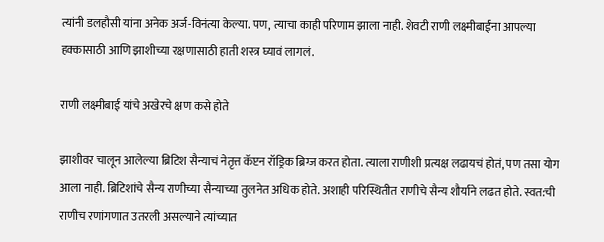त्यांनी डलहौसी यांना अनेक अर्ज-विनंत्या केल्या. पण, त्याचा काही परिणाम झाला नाही. शेवटी राणी लक्ष्मीबाईंना आपल्या हक्कासाठी आणि झाशीच्या रक्षणासाठी हाती शस्त्र घ्यावं लागलं.

राणी लक्ष्मीबाई यांचे अखेरचे क्षण कसे होते

झाशीवर चालून आलेल्या ब्रिटिश सैन्याचं नेतृत्त कॅप्टन रॉड्रिक ब्रिग्ज करत होता. त्याला राणीशी प्रत्यक्ष लढायचं होतं, पण तसा योग आला नाही. ब्रिटिशांचे सैन्य राणीच्या सैन्याच्या तुलनेत अधिक होते. अशाही परिस्थितीत राणीचे सैन्य शौर्याने लढत होते. स्वत:ची राणीच रणांगणात उतरली असल्याने त्यांच्यात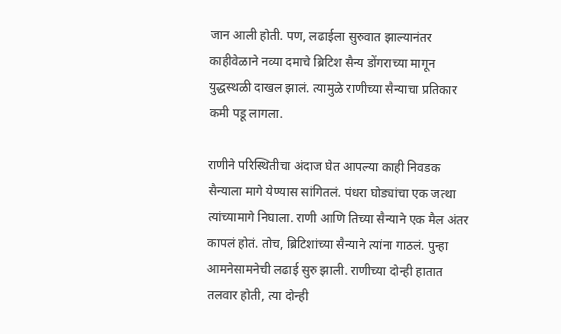जान आली होती. पण, लढाईला सुरुवात झाल्यानंतर काहीवेळाने नव्या दमाचे ब्रिटिश सैन्य डोंगराच्या मागून युद्धस्थळी दाखल झालं. त्यामुळे राणीच्या सैन्याचा प्रतिकार कमी पडू लागला.

राणीने परिस्थितीचा अंदाज घेत आपल्या काही निवडक सैन्याला मागे येण्यास सांगितलं. पंधरा घोड्यांचा एक जत्था त्यांच्यामागे निघाला. राणी आणि तिच्या सैन्याने एक मैल अंतर कापलं होतं. तोच, ब्रिटिशांच्या सैन्याने त्यांना गाठलं. पुन्हा आमनेसामनेची लढाई सुरु झाली. राणीच्या दोन्ही हातात तलवार होती, त्या दोन्ही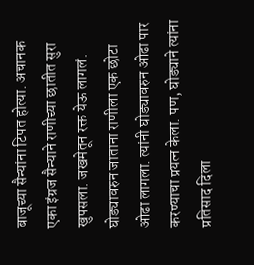बाजूच्या सैन्यांना टिपत होत्या. अचानक एका इंग्रज सैन्याने राणीच्या छातीत सुरा खुपसला. जखमेतून रक्त येऊ लागलं. घोड्यावरुन जाताना राणीला एक छोटा ओढा लागला. त्यांनी घोड्यावरुन ओढा पार करण्याचा प्रयत्न केला. पण, घोड्याने त्यांना प्रतिसाद दिला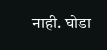नाही. घोडा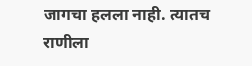जागचा हलला नाही. त्यातच राणीला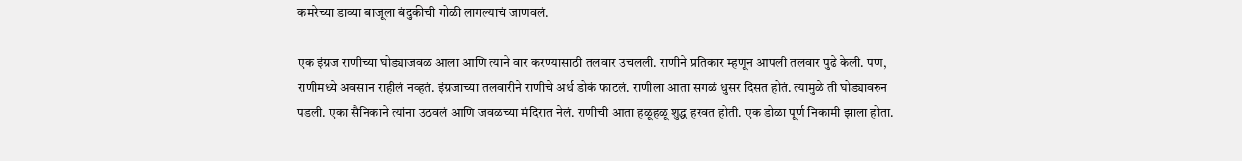कमरेच्या डाव्या बाजूला बंदुकीची गोळी लागल्याचं जाणवलं.

एक इंग्रज राणीच्या घोड्याजवळ आला आणि त्याने वार करण्यासाठी तलवार उचलली. राणीने प्रतिकार म्हणून आपली तलवार पुढे केली. पण, राणीमध्ये अवसान राहीलं नव्हतं. इंग्रजाच्या तलवारीने राणीचे अर्ध डोकं फाटलं. राणीला आता सगळं धुसर दिसत होतं. त्यामुळे ती घोड्यावरुन पडली. एका सैनिकाने त्यांना उठवलं आणि जवळच्या मंदिरात नेलं. राणीची आता हळूहळू शुद्ध हरवत होती. एक डोळा पूर्ण निकामी झाला होता.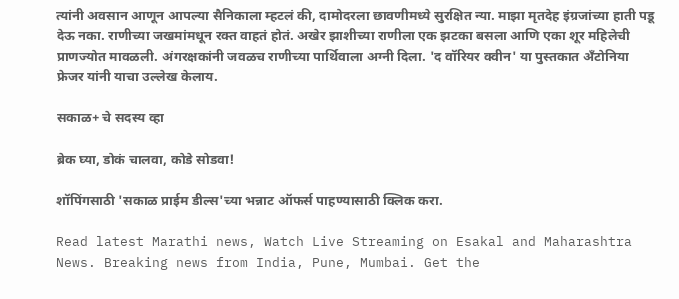त्यांनी अवसान आणून आपल्या सैनिकाला म्हटलं की, दामोदरला छावणीमध्ये सुरक्षित न्या. माझा मृतदेह इंग्रजांच्या हाती पडू देऊ नका. राणीच्या जखमांमधून रक्त वाहतं होतं. अखेर झाशीच्या राणीला एक झटका बसला आणि एका शूर महिलेची प्राणज्योत मावळली. अंगरक्षकांनी जवळच राणीच्या पार्थिवाला अग्नी दिला. 'द वॉरियर क्वीन' या पुस्तकात अँटोनिया फ्रेजर यांनी याचा उल्लेख केलाय.

सकाळ+ चे सदस्य व्हा

ब्रेक घ्या, डोकं चालवा, कोडे सोडवा!

शॉपिंगसाठी 'सकाळ प्राईम डील्स'च्या भन्नाट ऑफर्स पाहण्यासाठी क्लिक करा.

Read latest Marathi news, Watch Live Streaming on Esakal and Maharashtra News. Breaking news from India, Pune, Mumbai. Get the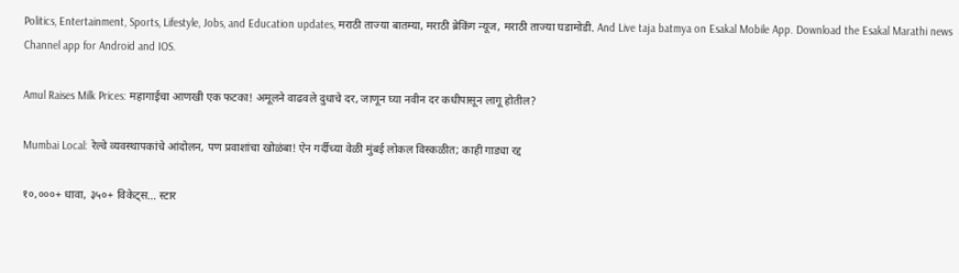Politics, Entertainment, Sports, Lifestyle, Jobs, and Education updates, मराठी ताज्या बातम्या, मराठी ब्रेकिंग न्यूज, मराठी ताज्या घडामोडी. And Live taja batmya on Esakal Mobile App. Download the Esakal Marathi news Channel app for Android and IOS.

Amul Raises Milk Prices: महागाईचा आणखी एक फटका! अमूलने वाढवले दुधाचे दर, जाणून घ्या नवीन दर कधीपासून लागू होतील?

Mumbai Local: रेल्वे व्यवस्थापकांचे आंदोलन, पण प्रवाशांचा खोळंबा! ऐन गर्दीच्या वेळी मुंबई लोकल विस्कळीत; काही गाड्या रद्द

१०,०००+ धावा, ३५०+ विकेट्स... स्टार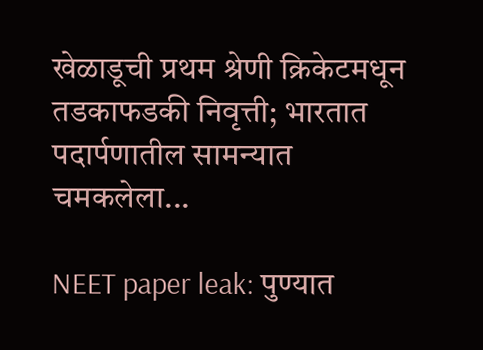खेळाडूची प्रथम श्रेणी क्रिकेटमधून तडकाफडकी निवृत्ती; भारतात पदार्पणातील सामन्यात चमकलेला...

NEET paper leak: पुण्यात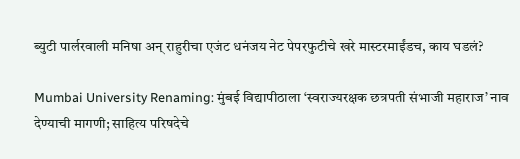ब्युटी पार्लरवाली मनिषा अन् राहुरीचा एजंट धनंजय नेट पेपरफुटीचे खरे मास्टरमाईंडच, काय घडलं?

Mumbai University Renaming: मुंबई विद्यापीठाला ‘स्वराज्यरक्षक छत्रपती संभाजी महाराज’ नाव देण्याची मागणी; साहित्य परिषदेचे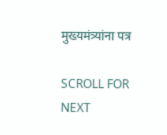मुख्यमंत्र्यांना पत्र

SCROLL FOR NEXT